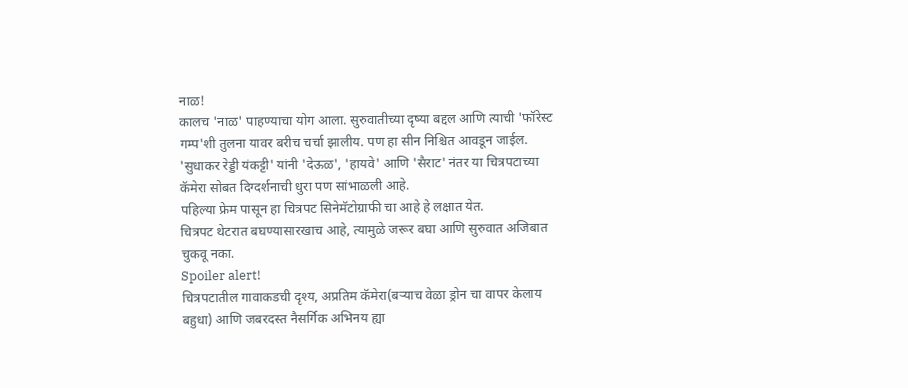नाळ!
कालच 'नाळ' पाहण्याचा योग आला. सुरुवातीच्या दृष्या बद्दल आणि त्याची 'फॉरेस्ट गम्प'शी तुलना यावर बरीच चर्चा झालीय. पण हा सीन निश्चित आवडून जाईल.
'सुधाकर रेड्डी यंकट्टी' यांनी 'देऊळ', 'हायवे' आणि 'सैराट' नंतर या चित्रपटाच्या कॅमेरा सोबत दिग्दर्शनाची धुरा पण सांभाळली आहे.
पहिल्या फ्रेम पासून हा चित्रपट सिनेमॅटोग्राफी चा आहे हे लक्षात येत.
चित्रपट थेटरात बघण्यासारखाच आहे, त्यामुळे जरूर बघा आणि सुरुवात अजिबात चुकवू नका.
Spoiler alert!
चित्रपटातील गावाकडची दृश्य, अप्रतिम कॅमेरा(बऱ्याच वेळा ड्रोन चा वापर केलाय बहुधा) आणि जबरदस्त नैसर्गिक अभिनय ह्या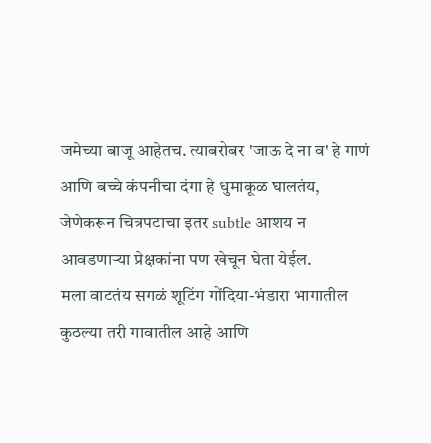जमेच्या बाजू आहेतच. त्याबरोबर 'जाऊ दे ना व' हे गाणं आणि बच्चे कंपनीचा दंगा हे धुमाकूळ घालतंय, जेणेकरून चित्रपटाचा इतर subtle आशय न आवडणाऱ्या प्रेक्षकांना पण खेचून घेता येईल.
मला वाटतंय सगळं शूटिंग गोंदिया-भंडारा भागातील कुठल्या तरी गावातील आहे आणि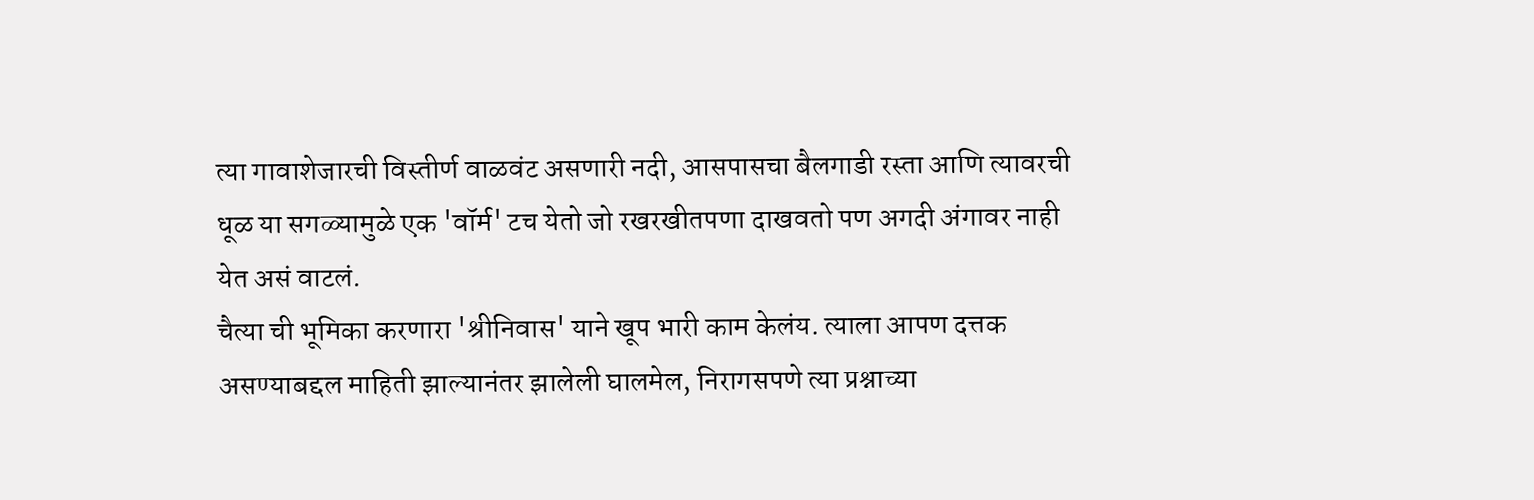त्या गावाशेजारची विस्तीर्ण वाळवंट असणारी नदी, आसपासचा बैलगाडी रस्ता आणि त्यावरची धूळ या सगळ्यामुळे एक 'वॉर्म' टच येतो जो रखरखीतपणा दाखवतो पण अगदी अंगावर नाही येत असं वाटलं.
चैत्या ची भूमिका करणारा 'श्रीनिवास' याने खूप भारी काम केलंय. त्याला आपण दत्तक असण्याबद्दल माहिती झाल्यानंतर झालेली घालमेल, निरागसपणे त्या प्रश्नाच्या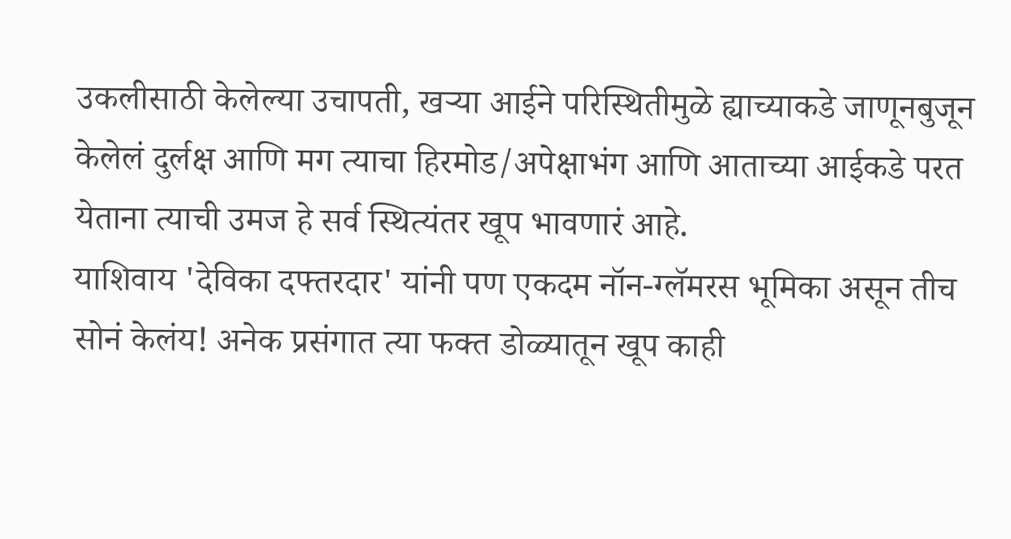उकलीसाठी केलेल्या उचापती, खऱ्या आईने परिस्थितीमुळे ह्याच्याकडे जाणूनबुजून केलेलं दुर्लक्ष आणि मग त्याचा हिरमोड/अपेक्षाभंग आणि आताच्या आईकडे परत येताना त्याची उमज हे सर्व स्थित्यंतर खूप भावणारं आहे.
याशिवाय 'देविका दफ्तरदार' यांनी पण एकदम नॉन-ग्लॅमरस भूमिका असून तीच सोनं केलंय! अनेक प्रसंगात त्या फक्त डोळ्यातून खूप काही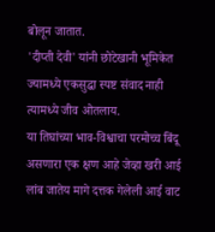बोलून जातात.
'दीप्ती देवी' यांनी छोटेखानी भूमिकेत ज्यामध्ये एकसुद्धा स्पष्ट संवाद नाही त्यामध्ये जीव ओतलाय.
या तिघांच्या भाव-विश्वाचा परमोच्च बिंदू असणारा एक क्षण आहे जेव्हा खरी आई लांब जातेय मागे दत्तक गेलेली आई वाट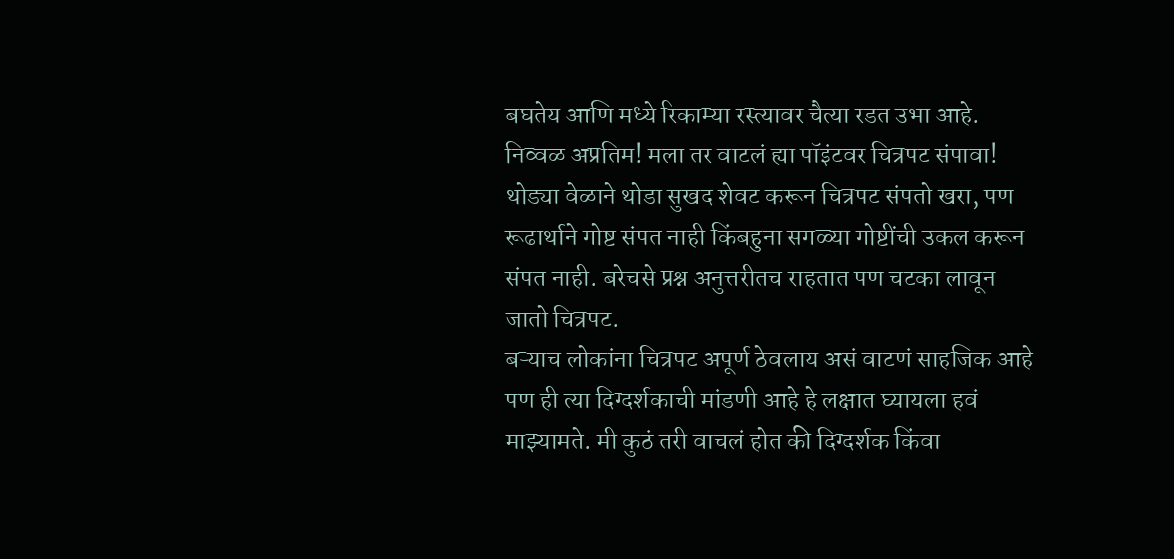बघतेय आणि मध्ये रिकाम्या रस्त्यावर चैत्या रडत उभा आहे. निव्वळ अप्रतिम! मला तर वाटलं ह्या पॉइंटवर चित्रपट संपावा!
थोड्या वेळाने थोडा सुखद शेवट करून चित्रपट संपतो खरा, पण रूढार्थाने गोष्ट संपत नाही किंबहुना सगळ्या गोष्टींची उकल करून संपत नाही. बरेचसे प्रश्न अनुत्तरीतच राहतात पण चटका लावून जातो चित्रपट.
बऱ्याच लोकांना चित्रपट अपूर्ण ठेवलाय असं वाटणं साहजिक आहे पण ही त्या दिग्दर्शकाची मांडणी आहे हे लक्षात घ्यायला हवं माझ्यामते. मी कुठं तरी वाचलं होत की दिग्दर्शक किंवा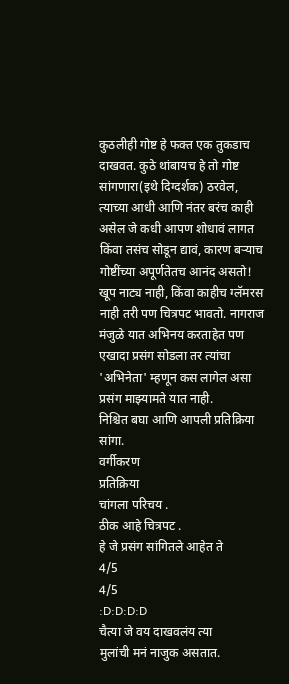कुठलीही गोष्ट हे फक्त एक तुकडाच दाखवत. कुठे थांबायच हे तो गोष्ट सांगणारा(इथे दिग्दर्शक) ठरवेल, त्याच्या आधी आणि नंतर बरंच काही असेल जे कधी आपण शोधावं लागत किंवा तसंच सोडून द्यावं, कारण बऱ्याच गोष्टींच्या अपूर्णतेतच आनंद असतो!
खूप नाट्य नाही, किंवा काहीच ग्लॅमरस नाही तरी पण चित्रपट भावतो. नागराज मंजुळे यात अभिनय करताहेत पण एखादा प्रसंग सोडला तर त्यांचा 'अभिनेता' म्हणून कस लागेल असा प्रसंग माझ्यामते यात नाही.
निश्चित बघा आणि आपली प्रतिक्रिया सांगा.
वर्गीकरण
प्रतिक्रिया
चांगला परिचय .
ठीक आहे चित्रपट .
हे जे प्रसंग सांगितले आहेत ते
4/5
4/5
:D:D:D:D
चैत्या जे वय दाखवलंय त्या
मुलांची मनं नाजुक असतात.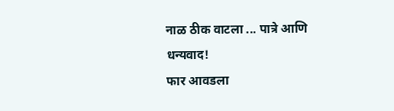नाळ ठीक वाटला ... पात्रे आणि
धन्यवाद!
फार आवडला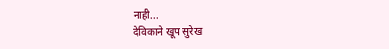नाही...
देविकाने खूप सुरेख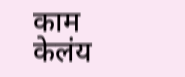काम केलंय